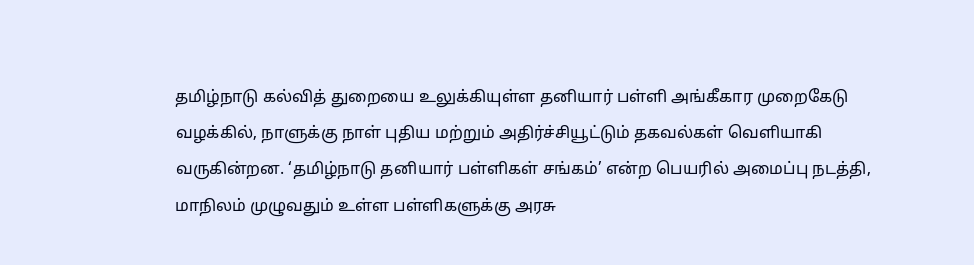தமிழ்நாடு கல்வித் துறையை உலுக்கியுள்ள தனியார் பள்ளி அங்கீகார முறைகேடு வழக்கில், நாளுக்கு நாள் புதிய மற்றும் அதிர்ச்சியூட்டும் தகவல்கள் வெளியாகி வருகின்றன. ‘தமிழ்நாடு தனியார் பள்ளிகள் சங்கம்’ என்ற பெயரில் அமைப்பு நடத்தி, மாநிலம் முழுவதும் உள்ள பள்ளிகளுக்கு அரசு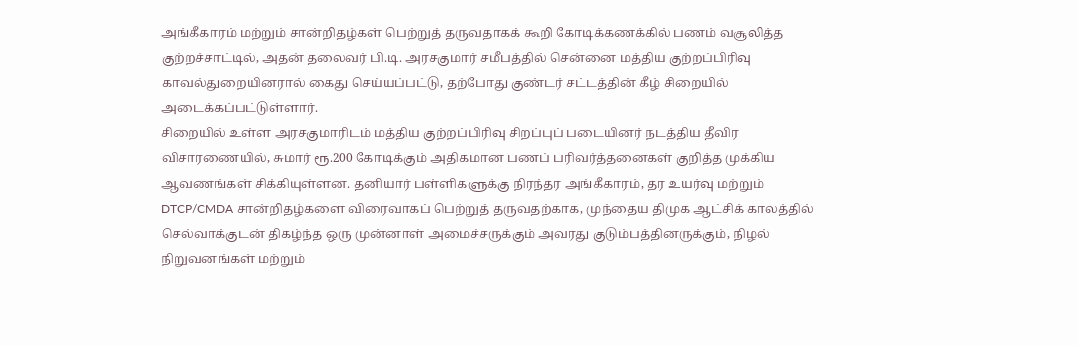அங்கீகாரம் மற்றும் சான்றிதழ்கள் பெற்றுத் தருவதாகக் கூறி கோடிக்கணக்கில் பணம் வசூலித்த குற்றச்சாட்டில், அதன் தலைவர் பி.டி. அரசகுமார் சமீபத்தில் சென்னை மத்திய குற்றப்பிரிவு காவல்துறையினரால் கைது செய்யப்பட்டு, தற்போது குண்டர் சட்டத்தின் கீழ் சிறையில் அடைக்கப்பட்டுள்ளார்.
சிறையில் உள்ள அரசகுமாரிடம் மத்திய குற்றப்பிரிவு சிறப்புப் படையினர் நடத்திய தீவிர விசாரணையில், சுமார் ரூ.200 கோடிக்கும் அதிகமான பணப் பரிவர்த்தனைகள் குறித்த முக்கிய ஆவணங்கள் சிக்கியுள்ளன. தனியார் பள்ளிகளுக்கு நிரந்தர அங்கீகாரம், தர உயர்வு மற்றும் DTCP/CMDA சான்றிதழ்களை விரைவாகப் பெற்றுத் தருவதற்காக, முந்தைய திமுக ஆட்சிக் காலத்தில் செல்வாக்குடன் திகழ்ந்த ஒரு முன்னாள் அமைச்சருக்கும் அவரது குடும்பத்தினருக்கும், நிழல் நிறுவனங்கள் மற்றும்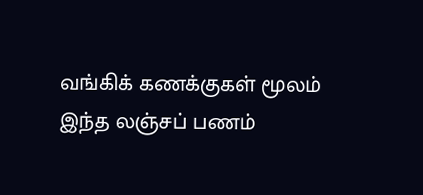வங்கிக் கணக்குகள் மூலம் இந்த லஞ்சப் பணம்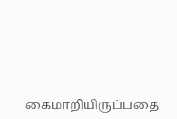கைமாறியிருப்பதை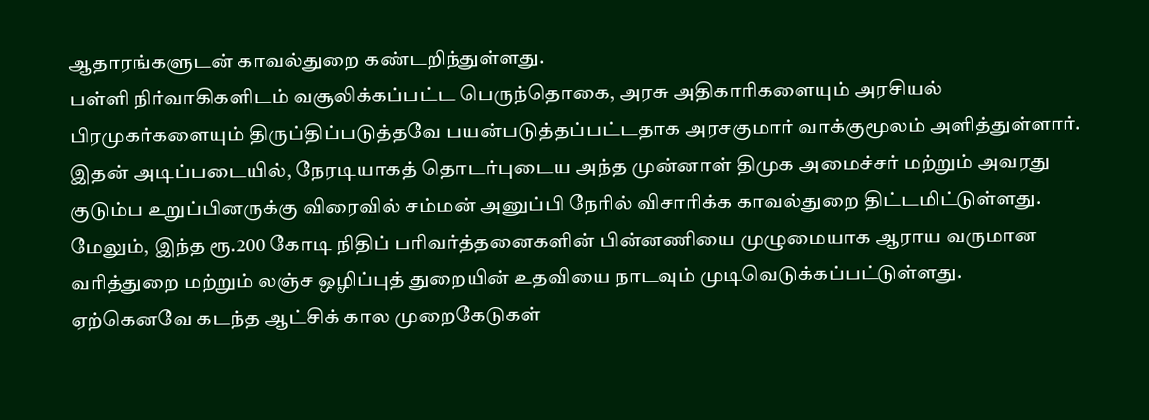ஆதாரங்களுடன் காவல்துறை கண்டறிந்துள்ளது.
பள்ளி நிர்வாகிகளிடம் வசூலிக்கப்பட்ட பெருந்தொகை, அரசு அதிகாரிகளையும் அரசியல் பிரமுகர்களையும் திருப்திப்படுத்தவே பயன்படுத்தப்பட்டதாக அரசகுமார் வாக்குமூலம் அளித்துள்ளார். இதன் அடிப்படையில், நேரடியாகத் தொடர்புடைய அந்த முன்னாள் திமுக அமைச்சர் மற்றும் அவரது குடும்ப உறுப்பினருக்கு விரைவில் சம்மன் அனுப்பி நேரில் விசாரிக்க காவல்துறை திட்டமிட்டுள்ளது. மேலும், இந்த ரூ.200 கோடி நிதிப் பரிவர்த்தனைகளின் பின்னணியை முழுமையாக ஆராய வருமான வரித்துறை மற்றும் லஞ்ச ஒழிப்புத் துறையின் உதவியை நாடவும் முடிவெடுக்கப்பட்டுள்ளது.
ஏற்கெனவே கடந்த ஆட்சிக் கால முறைகேடுகள்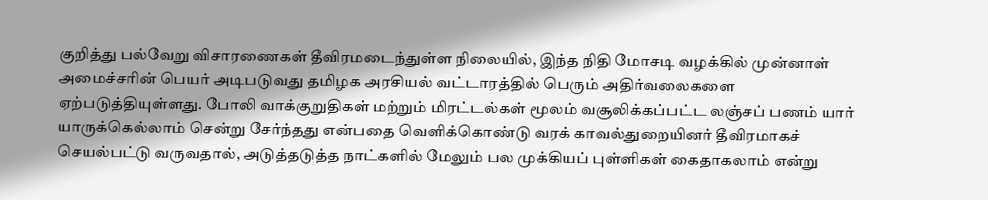குறித்து பல்வேறு விசாரணைகள் தீவிரமடைந்துள்ள நிலையில், இந்த நிதி மோசடி வழக்கில் முன்னாள் அமைச்சரின் பெயர் அடிபடுவது தமிழக அரசியல் வட்டாரத்தில் பெரும் அதிர்வலைகளை ஏற்படுத்தியுள்ளது. போலி வாக்குறுதிகள் மற்றும் மிரட்டல்கள் மூலம் வசூலிக்கப்பட்ட லஞ்சப் பணம் யார் யாருக்கெல்லாம் சென்று சேர்ந்தது என்பதை வெளிக்கொண்டு வரக் காவல்துறையினர் தீவிரமாகச் செயல்பட்டு வருவதால், அடுத்தடுத்த நாட்களில் மேலும் பல முக்கியப் புள்ளிகள் கைதாகலாம் என்று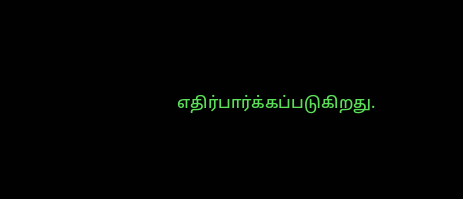எதிர்பார்க்கப்படுகிறது.